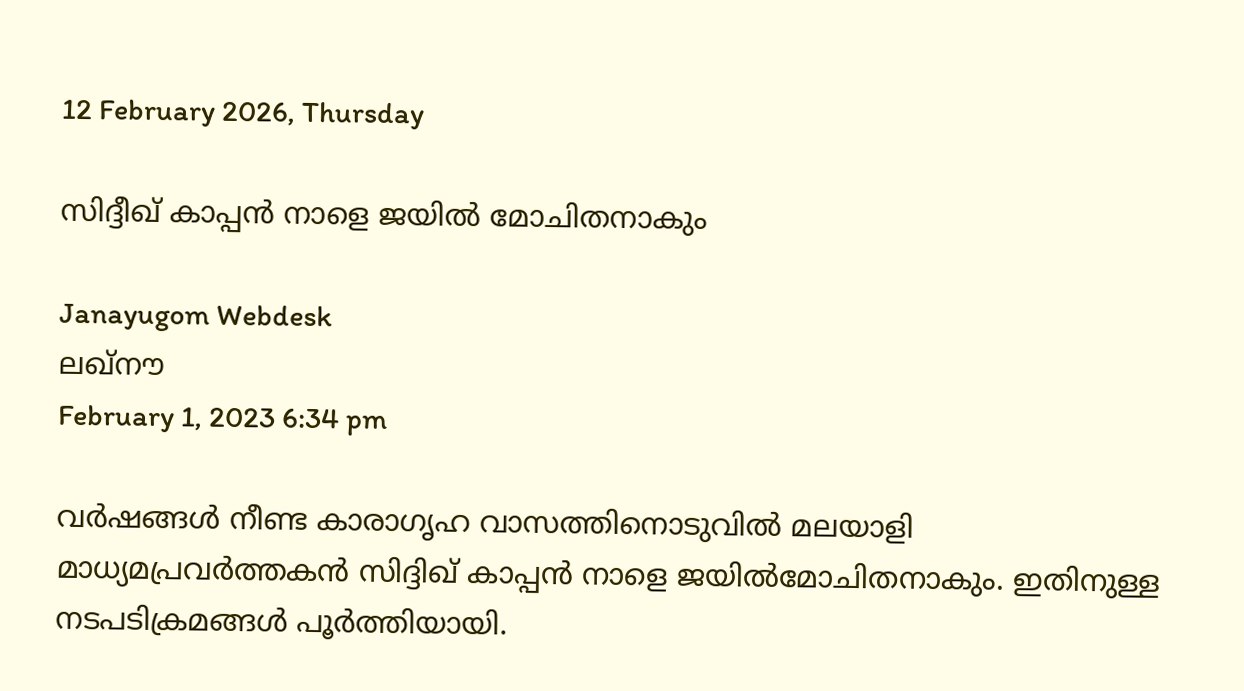12 February 2026, Thursday

സിദ്ദീഖ് കാപ്പൻ നാളെ ജയില്‍ മോചിതനാകും

Janayugom Webdesk
ലഖ്‌നൗ
February 1, 2023 6:34 pm

വര്‍ഷങ്ങള്‍ നീണ്ട കാരാഗൃഹ വാസത്തിനൊടുവില്‍ മലയാളി മാധ്യമപ്രവര്‍ത്തകന്‍ സിദ്ദിഖ് കാപ്പന്‍ നാളെ ജയില്‍മോചിതനാകും. ഇതിനുള്ള നടപടിക്രമങ്ങള്‍ പൂര്‍ത്തിയായി.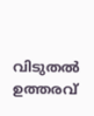വിടുതല്‍ ഉത്തരവ്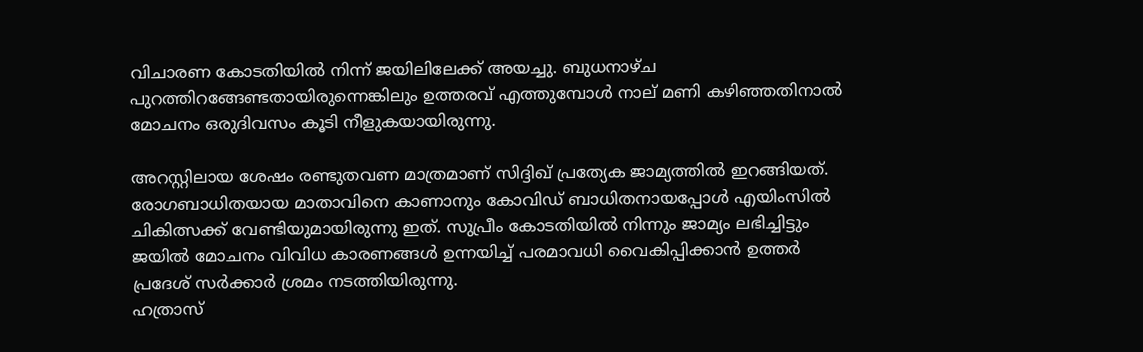വിചാരണ കോടതിയില്‍ നിന്ന് ജയിലിലേക്ക് അയച്ചു. ബുധനാഴ്ച പുറത്തിറങ്ങേണ്ടതായിരുന്നെങ്കിലും ഉത്തരവ് എത്തുമ്പോള്‍ നാല് മണി കഴിഞ്ഞതിനാല്‍ മോചനം ഒരുദിവസം കൂടി നീളുകയായിരുന്നു.

അറസ്റ്റിലായ ശേഷം രണ്ടുതവണ മാത്രമാണ് സിദ്ദിഖ് പ്രത്യേക ജാമ്യത്തില്‍ ഇറങ്ങിയത്. രോഗബാധിതയായ മാതാവിനെ കാണാനും കോവിഡ് ബാധിതനായപ്പോള്‍ എയിംസില്‍ ചികിത്സക്ക് വേണ്ടിയുമായിരുന്നു ഇത്. സുപ്രീം കോടതിയില്‍ നിന്നും ജാമ്യം ലഭിച്ചിട്ടും ജയില്‍ മോചനം വിവിധ കാരണങ്ങള്‍ ഉന്നയിച്ച് പരമാവധി വൈകിപ്പിക്കാന്‍ ഉത്തര്‍ പ്രദേശ് സര്‍ക്കാര്‍ ശ്രമം നടത്തിയിരുന്നു.
ഹത്രാസ്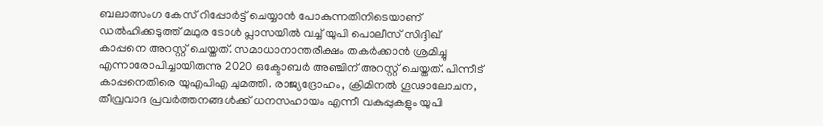ബലാത്സംഗ കേസ് റിപ്പോര്‍ട്ട് ചെയ്യാന്‍ പോകുന്നതിനിടെയാണ് ഡല്‍ഹിക്കടുത്ത് മഥുര ടോള്‍ പ്ലാസയില്‍ വച്ച്‌ യുപി പൊലീസ് സിദ്ദിഖ് കാപ്പനെ അറസ്റ്റ് ചെയ്തത്. സമാധാനാന്തരീക്ഷം തകര്‍ക്കാന്‍ ശ്രമിച്ചു എന്നാരോപിച്ചായിരുന്നു 2020 ഒക്ടോബര്‍ അഞ്ചിന് അറസ്റ്റ് ചെയ്തത്. പിന്നീട് കാപ്പനെതിരെ യുഎപിഎ ചുമത്തി. രാജ്യദ്രോഹം, ക്രിമിനല്‍ ഗൂഢാലോചന, തീവ്രവാദ പ്രവര്‍ത്തനങ്ങള്‍ക്ക് ധനസഹായം എന്നീ വകുപ്പുകളും യുപി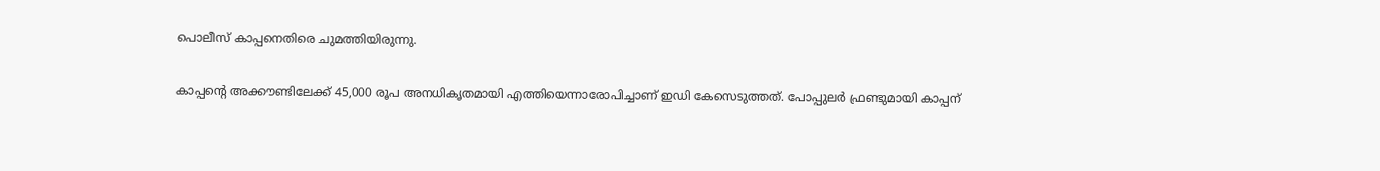പൊലീസ് കാപ്പനെതിരെ ചുമത്തിയിരുന്നു.

കാപ്പന്റെ അക്കൗണ്ടിലേക്ക് 45,000 രൂപ അനധികൃതമായി എത്തിയെന്നാരോപിച്ചാണ് ഇഡി കേസെടുത്തത്. പോപ്പുലര്‍ ഫ്രണ്ടുമായി കാപ്പന്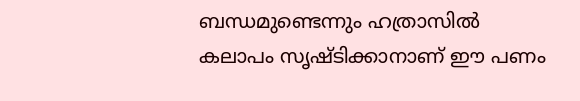ബന്ധമുണ്ടെന്നും ഹത്രാസില്‍ കലാപം സൃഷ്ടിക്കാനാണ് ഈ പണം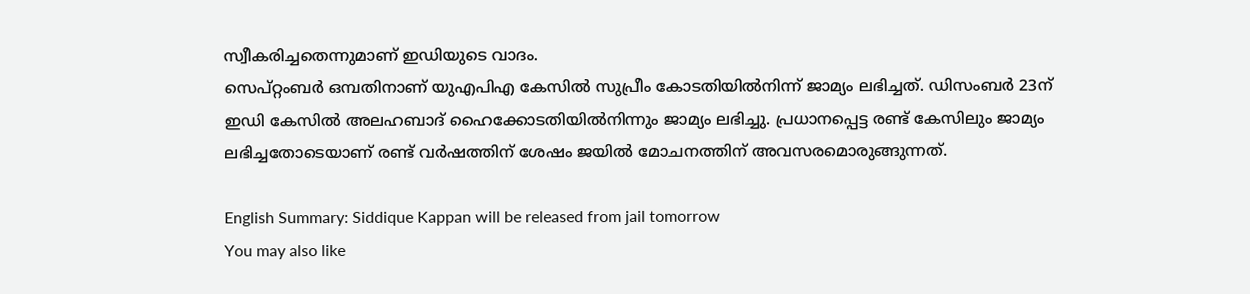സ്വീകരിച്ചതെന്നുമാണ് ഇഡിയുടെ വാദം.
സെപ്റ്റംബര്‍ ഒമ്പതിനാണ് യുഎപിഎ കേസില്‍ സുപ്രീം കോടതിയില്‍നിന്ന് ജാമ്യം ലഭിച്ചത്. ഡിസംബര്‍ 23ന് ഇഡി കേസില്‍ അലഹബാദ് ഹൈക്കോടതിയില്‍നിന്നും ജാമ്യം ലഭിച്ചു. പ്രധാനപ്പെട്ട രണ്ട് കേസിലും ജാമ്യം ലഭിച്ചതോടെയാണ് രണ്ട് വര്‍ഷത്തിന് ശേഷം ജയില്‍ മോചനത്തിന് അവസരമൊരുങ്ങുന്നത്.

English Summary: Siddique Kappan will be released from jail tomorrow
You may also like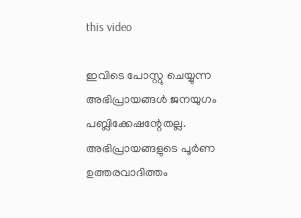this video

ഇവിടെ പോസ്റ്റു ചെയ്യുന്ന അഭിപ്രായങ്ങള്‍ ജനയുഗം പബ്ലിക്കേഷന്റേതല്ല. അഭിപ്രായങ്ങളുടെ പൂര്‍ണ ഉത്തരവാദിത്തം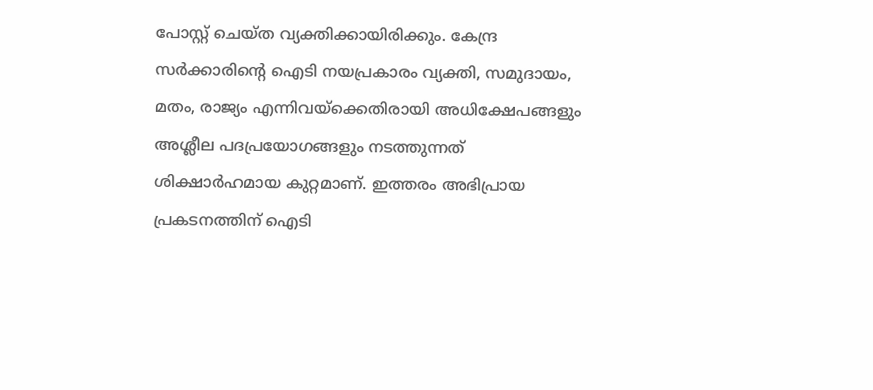പോസ്റ്റ് ചെയ്ത വ്യക്തിക്കായിരിക്കും. കേന്ദ്ര സര്‍ക്കാരിന്റെ ഐടി നയപ്രകാരം വ്യക്തി, സമുദായം, മതം, രാജ്യം എന്നിവയ്‌ക്കെതിരായി അധിക്ഷേപങ്ങളും അശ്ലീല പദപ്രയോഗങ്ങളും നടത്തുന്നത് ശിക്ഷാര്‍ഹമായ കുറ്റമാണ്. ഇത്തരം അഭിപ്രായ പ്രകടനത്തിന് ഐടി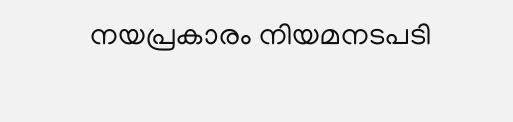നയപ്രകാരം നിയമനടപടി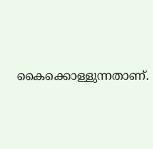കൈക്കൊള്ളുന്നതാണ്.